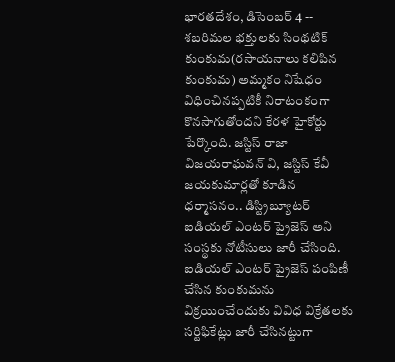భారతదేశం, డిసెంబర్ 4 -- శబరిమల భక్తులకు సింథటిక్ కుంకుమ(రసాయనాలు కలిపిన కుంకుమ) అమ్మకం నిషేధం విధించినప్పటికీ నిరాటంకంగా కొనసాగుతోందని కేరళ హైకోర్టు పేర్కొంది. జస్టిస్ రాజా విజయరాఘవన్ వి, జస్టిస్ కేవీ జయకుమార్లతో కూడిన ధర్మాసనం.. డిస్ట్రిబ్యూటర్ ఐడియల్ ఎంటర్ ప్రైజెస్ అని సంస్థకు నోటీసులు జారీ చేసింది.
ఐడియల్ ఎంటర్ ప్రైజెస్ పంపిణీ చేసిన కుంకుమను విక్రయించేందుకు వివిధ విక్రేతలకు సర్టిఫికేట్లు జారీ చేసినట్టుగా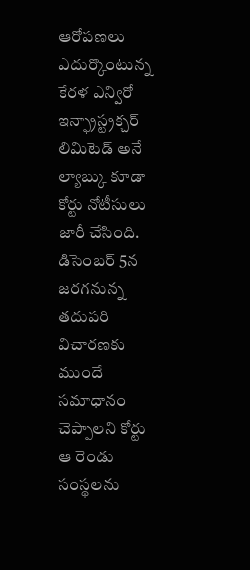ఆరోపణలు ఎదుర్కొంటున్న కేరళ ఎన్విరో ఇన్ఫ్రాస్ట్రక్చర్ లిమిటెడ్ అనే ల్యాబ్కు కూడా కోర్టు నోటీసులు జారీ చేసింది. డిసెంబర్ 5న జరగనున్న తదుపరి విచారణకు ముందే సమాధానం చెప్పాలని కోర్టు ఆ రెండు సంస్థలను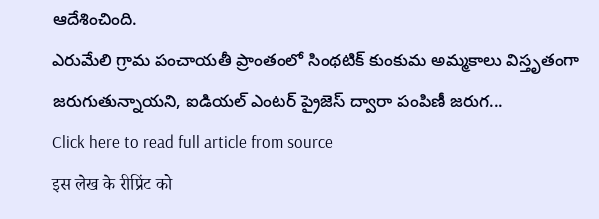ఆదేశించింది.
ఎరుమేలి గ్రామ పంచాయతీ ప్రాంతంలో సింథటిక్ కుంకుమ అమ్మకాలు విస్తృతంగా జరుగుతున్నాయని, ఐడియల్ ఎంటర్ ప్రైజెస్ ద్వారా పంపిణీ జరుగ...
Click here to read full article from source
इस लेख के रीप्रिंट को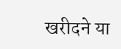खरीदने या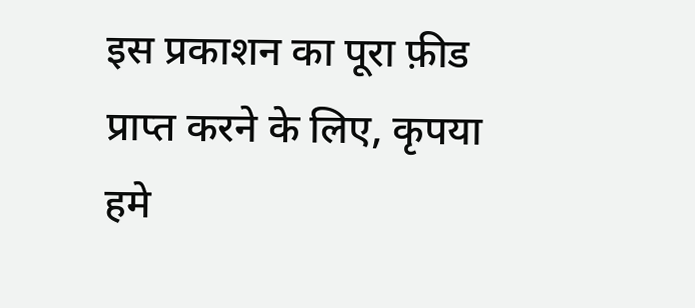इस प्रकाशन का पूरा फ़ीड प्राप्त करने के लिए, कृपया
हमे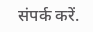संपर्क करें.